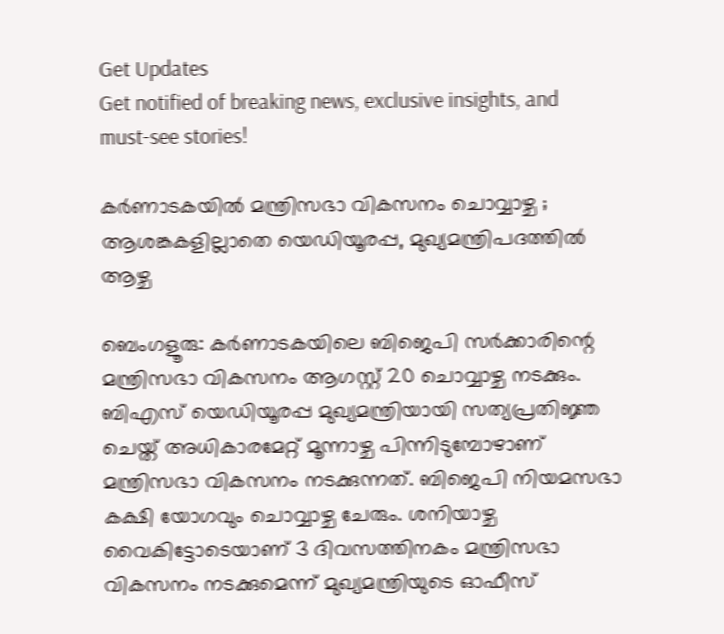Get Updates
Get notified of breaking news, exclusive insights, and must-see stories!

കർണാടകയിൽ മന്ത്രിസഭാ വികസനം ചൊവ്വാഴ്ച ; ആശങ്കകളില്ലാതെ യെഡിയൂരപ്പ, മുഖ്യമന്ത്രിപദത്തിൽ ആഴ്ച

ബെംഗളൂരു: കർണാടകയിലെ ബിജെപി സർക്കാരിന്റെ മന്ത്രിസഭാ വികസനം ആഗസ്റ്റ് 20 ചൊവ്വാഴ്ച നടക്കും. ബിഎസ് യെഡിയൂരപ്പ മുഖ്യമന്ത്രിയായി സത്യപ്രതിജ്ഞ ചെയ്ത് അധികാരമേറ്റ് മൂന്നാഴ്ച പിന്നിടുമ്പോഴാണ് മന്ത്രിസഭാ വികസനം നടക്കുന്നത്. ബിജെപി നിയമസഭാ കക്ഷി യോഗവും ചൊവ്വാഴ്ച ചേരും. ശനിയാഴ്ച വൈകിട്ടോടെയാണ് 3 ദിവസത്തിനകം മന്ത്രിസഭാ വികസനം നടക്കുമെന്ന് മുഖ്യമന്ത്രിയുടെ ഓഫീസ്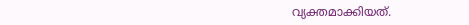വ്യക്തമാക്കിയത്.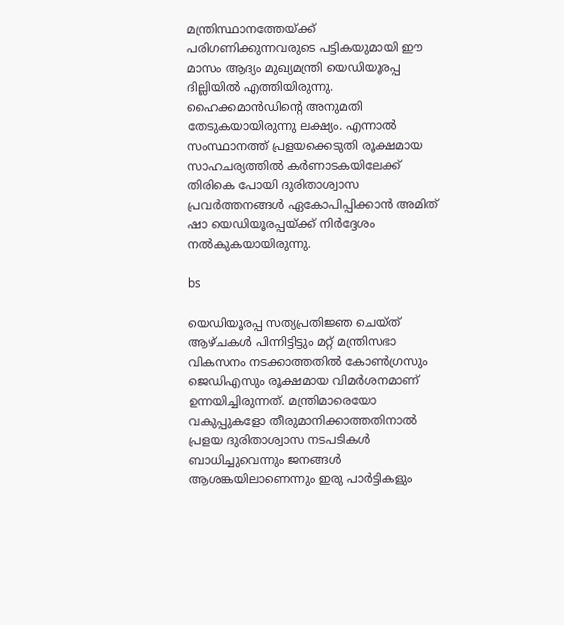മന്ത്രിസ്ഥാനത്തേയ്ക്ക് പരിഗണിക്കുന്നവരുടെ പട്ടികയുമായി ഈ മാസം ആദ്യം മുഖ്യമന്ത്രി യെഡിയൂരപ്പ ദില്ലിയിൽ എത്തിയിരുന്നു. ഹൈക്കമാൻഡിന്റെ അനുമതി തേടുകയായിരുന്നു ലക്ഷ്യം. എന്നാൽ സംസ്ഥാനത്ത് പ്രളയക്കെടുതി രൂക്ഷമായ സാഹചര്യത്തിൽ കർണാടകയിലേക്ക് തിരികെ പോയി ദുരിതാശ്വാസ പ്രവർത്തനങ്ങൾ ഏകോപിപ്പിക്കാൻ അമിത് ഷാ യെഡിയൂരപ്പയ്ക്ക് നിർദ്ദേശം നൽകുകയായിരുന്നു.

bs

യെഡിയൂരപ്പ സത്യപ്രതിജ്ഞ ചെയ്ത് ആഴ്ചകൾ പിന്നിട്ടിട്ടും മറ്റ് മന്ത്രിസഭാ വികസനം നടക്കാത്തതിൽ കോൺഗ്രസും ജെഡിഎസും രൂക്ഷമായ വിമർശനമാണ് ഉന്നയിച്ചിരുന്നത്. മന്ത്രിമാരെയോ വകുപ്പുകളോ തീരുമാനിക്കാത്തതിനാൽ പ്രളയ ദുരിതാശ്വാസ നടപടികൾ ബാധിച്ചുവെന്നും ജനങ്ങൾ ആശങ്കയിലാണെന്നും ഇരു പാർട്ടികളും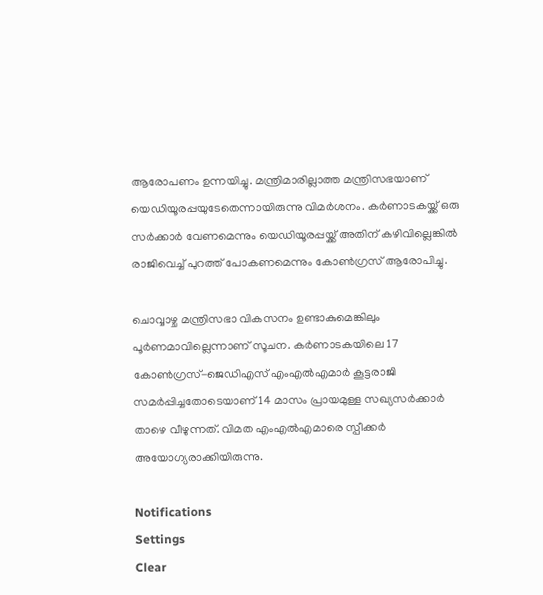ആരോപണം ഉന്നയിച്ചു. മന്ത്രിമാരില്ലാത്ത മന്ത്രിസഭയാണ് യെഡിയൂരപ്പയുടേതെന്നായിരുന്നു വിമർശനം. കർണാടകയ്ക്ക് ഒരു സർക്കാർ വേണമെന്നും യെഡിയൂരപ്പയ്ക്ക് അതിന് കഴിവില്ലെങ്കിൽ രാജിവെച്ച് പുറത്ത് പോകണമെന്നും കോൺഗ്രസ് ആരോപിച്ചു.

ചൊവ്വാഴ്ച മന്ത്രിസഭാ വികസനം ഉണ്ടാകുമെങ്കിലും പൂർണമാവില്ലെന്നാണ് സൂചന. കർണാടകയിലെ 17 കോൺഗ്രസ്-ജെഡിഎസ് എംഎൽഎമാർ കൂട്ടരാജി സമർപ്പിച്ചതോടെയാണ് 14 മാസം പ്രായമുള്ള സഖ്യസർക്കാർ താഴെ വീഴുന്നത്. വിമത എംഎൽഎമാരെ സ്പീക്കർ അയോഗ്യരാക്കിയിരുന്നു.

Notifications
Settings
Clear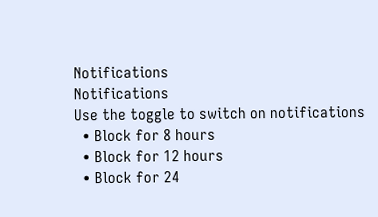Notifications
Notifications
Use the toggle to switch on notifications
  • Block for 8 hours
  • Block for 12 hours
  • Block for 24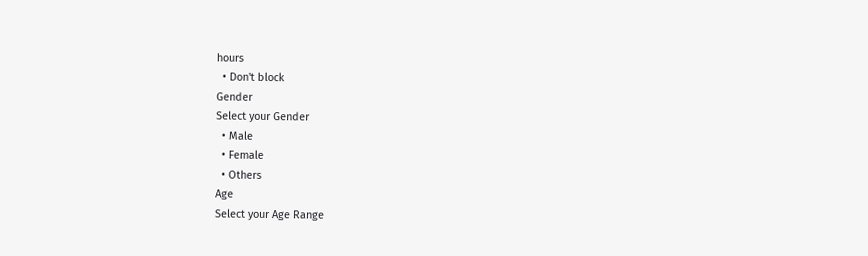hours
  • Don't block
Gender
Select your Gender
  • Male
  • Female
  • Others
Age
Select your Age Range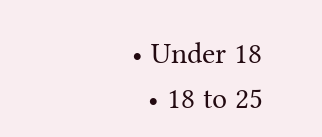• Under 18
  • 18 to 25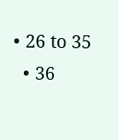• 26 to 35
  • 36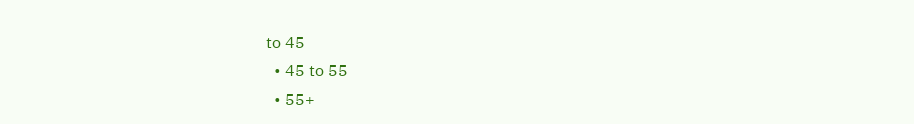to 45
  • 45 to 55
  • 55+